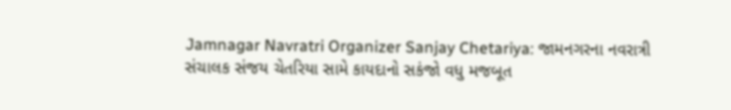Jamnagar Navratri Organizer Sanjay Chetariya: જામનગરના નવરાત્રી સંચાલક સંજય ચેતરિયા સામે કાયદાનો સકંજો વધુ મજબૂત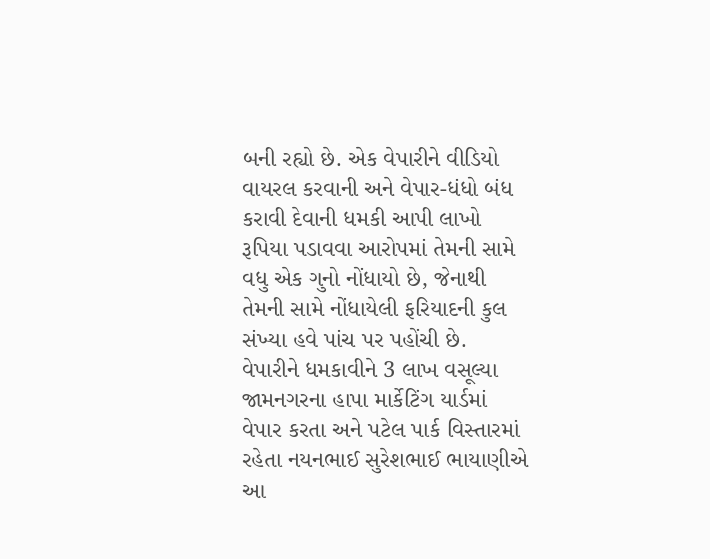બની રહ્યો છે. એક વેપારીને વીડિયો વાયરલ કરવાની અને વેપાર-ધંધો બંધ કરાવી દેવાની ધમકી આપી લાખો રૂપિયા પડાવવા આરોપમાં તેમની સામે વધુ એક ગુનો નોંધાયો છે, જેનાથી તેમની સામે નોંધાયેલી ફરિયાદની કુલ સંખ્યા હવે પાંચ પર પહોંચી છે.
વેપારીને ધમકાવીને 3 લાખ વસૂલ્યા
જામનગરના હાપા માર્કેટિંગ યાર્ડમાં વેપાર કરતા અને પટેલ પાર્ક વિસ્તારમાં રહેતા નયનભાઈ સુરેશભાઈ ભાયાણીએ આ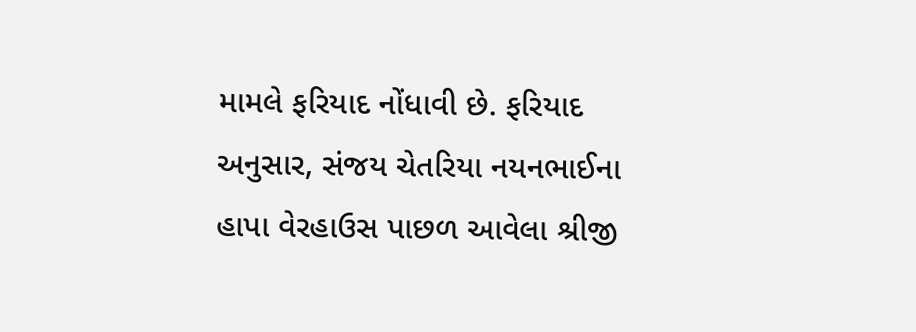મામલે ફરિયાદ નોંધાવી છે. ફરિયાદ અનુસાર, સંજય ચેતરિયા નયનભાઈના હાપા વેરહાઉસ પાછળ આવેલા શ્રીજી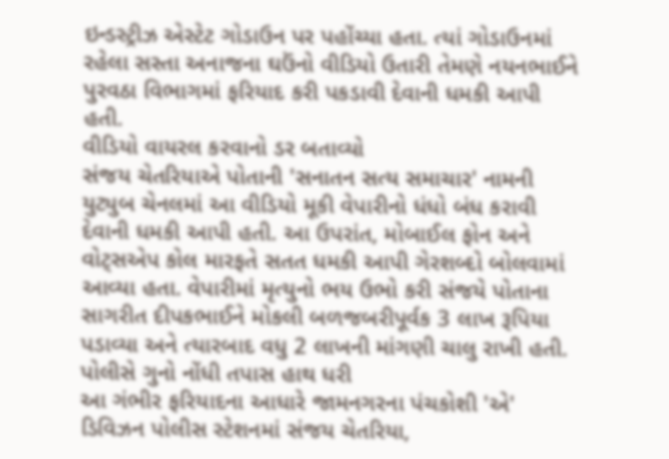ઇન્ડસ્ટ્રીઝ એસ્ટેટ ગોડાઉન પર પહોંચ્યા હતા. ત્યાં ગોડાઉનમાં રહેલા સસ્તા અનાજના ઘઉંનો વીડિયો ઉતારી તેમણે નયનભાઈને પુરવઠા વિભાગમાં ફરિયાદ કરી પકડાવી દેવાની ધમકી આપી હતી.
વીડિયો વાયરલ કરવાનો ડર બતાવ્યો
સંજય ચેતરિયાએ પોતાની 'સનાતન સત્ય સમાચાર' નામની યુટ્યુબ ચેનલમાં આ વીડિયો મૂકી વેપારીનો ધંધો બંધ કરાવી દેવાની ધમકી આપી હતી. આ ઉપરાંત, મોબાઈલ ફોન અને વોટ્સએપ કોલ મારફતે સતત ધમકી આપી ગેરશબ્દો બોલવામાં આવ્યા હતા. વેપારીમાં મૃત્યુનો ભય ઉભો કરી સંજયે પોતાના સાગરીત દીપકભાઈને મોકલી બળજબરીપૂર્વક 3 લાખ રૂપિયા પડાવ્યા અને ત્યારબાદ વધુ 2 લાખની માંગણી ચાલુ રાખી હતી.
પોલીસે ગુનો નોંધી તપાસ હાથ ધરી
આ ગંભીર ફરિયાદના આધારે જામનગરના પંચકોશી 'એ' ડિવિઝન પોલીસ સ્ટેશનમાં સંજય ચેતરિયા,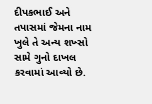દીપકભાઈ અને તપાસમાં જેમના નામ ખુલે તે અન્ય શખ્સો સામે ગુનો દાખલ કરવામાં આવ્યો છે.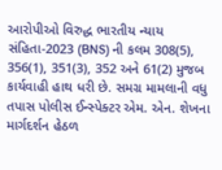આરોપીઓ વિરુદ્ધ ભારતીય ન્યાય સંહિતા-2023 (BNS) ની કલમ 308(5), 356(1), 351(3), 352 અને 61(2) મુજબ કાર્યવાહી હાથ ધરી છે. સમગ્ર મામલાની વધુ તપાસ પોલીસ ઈન્સ્પેક્ટર એમ. એન. શેખના માર્ગદર્શન હેઠળ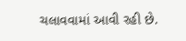ચલાવવામાં આવી રહી છે.